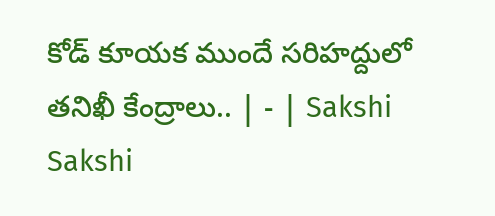కోడ్‌ కూయక ముందే సరిహద్దులో తనిఖీ కేంద్రాలు.. | - | Sakshi
Sakshi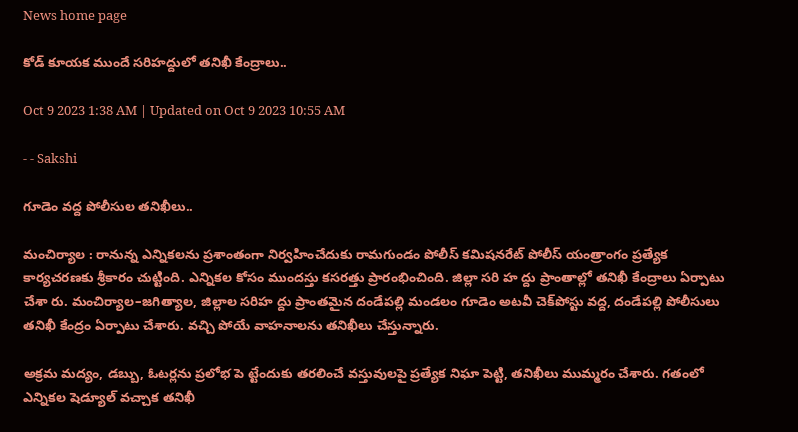News home page

కోడ్‌ కూయక ముందే సరిహద్దులో తనిఖీ కేంద్రాలు..

Oct 9 2023 1:38 AM | Updated on Oct 9 2023 10:55 AM

- - Sakshi

గూడెం వద్ద పోలీసుల తనిఖీలు..

మంచిర్యాల : రానున్న ఎన్నికలను ప్రశాంతంగా నిర్వహించేదుకు రామగుండం పోలీస్‌ కమిషనరేట్‌ పోలీస్‌ యంత్రాంగం ప్రత్యేక కార్యచరణకు శ్రీకారం చుట్టింది. ఎన్నికల కోసం ముందస్తు కసరత్తు ప్రారంభించింది. జిల్లా సరి హ ద్దు ప్రాంతాల్లో తనిఖీ కేంద్రాలు ఏర్పాటు చేశా రు. మంచిర్యాల–జగిత్యాల, జిల్లాల సరిహ ద్దు ప్రాంతమైన దండేపల్లి మండలం గూడెం అటవీ చెక్‌పోస్టు వద్ద, దండేపల్లి పోలీసులు తనిఖీ కేంద్రం ఏర్పాటు చేశారు. వచ్చి పోయే వాహనాలను తనిఖీలు చేస్తున్నారు.

అక్రమ మద్యం, డబ్బు, ఓటర్లను ప్రలోభ పె ట్టేందుకు తరలించే వస్తువులపై ప్రత్యేక నిఘా పెట్టి, తనిఖీలు ముమ్మరం చేశారు. గతంలో ఎన్నికల షెడ్యూల్‌ వచ్చాక తనిఖీ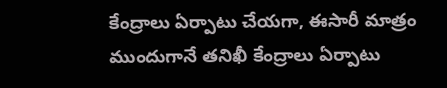కేంద్రాలు ఏర్పాటు చేయగా, ఈసారీ మాత్రం ముందుగానే తనిఖీ కేంద్రాలు ఏర్పాటు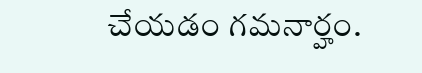చేయడం గమనార్హం.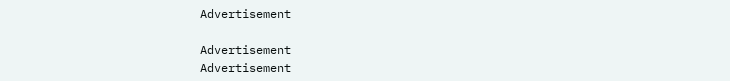Advertisement

Advertisement
Advertisement